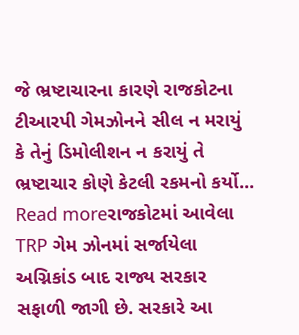જે ભ્રષ્ટાચારના કારણે રાજકોટના ટીઆરપી ગેમઝોનને સીલ ન મરાયું કે તેનું ડિમોલીશન ન કરાયું તે ભ્રષ્ટાચાર કોણે કેટલી રકમનો કર્યો...
Read moreરાજકોટમાં આવેલા TRP ગેમ ઝોનમાં સર્જાયેલા અગ્નિકાંડ બાદ રાજ્ય સરકાર સફાળી જાગી છે. સરકારે આ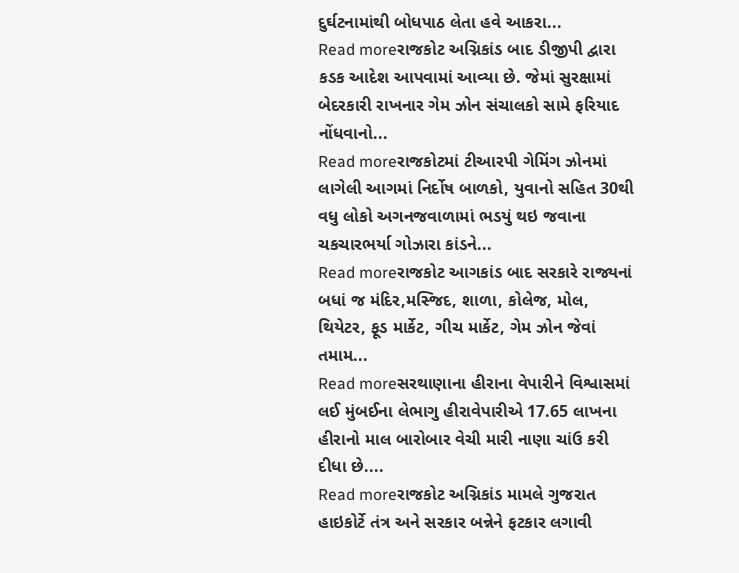દુર્ઘટનામાંથી બોધપાઠ લેતા હવે આકરા...
Read moreરાજકોટ અગ્નિકાંડ બાદ ડીજીપી દ્વારા કડક આદેશ આપવામાં આવ્યા છે. જેમાં સુરક્ષામાં બેદરકારી રાખનાર ગેમ ઝોન સંચાલકો સામે ફરિયાદ નોંધવાનો...
Read moreરાજકોટમાં ટીઆરપી ગેમિંગ ઝોનમાં લાગેલી આગમાં નિર્દોષ બાળકો, યુવાનો સહિત 30થી વધુ લોકો અગનજવાળામાં ભડયું થઇ જવાના ચકચારભર્યા ગોઝારા કાંડને...
Read moreરાજકોટ આગકાંડ બાદ સરકારે રાજ્યનાં બધાં જ મંદિર,મસ્જિદ, શાળા, કોલેજ, મોલ, થિયેટર, ફૂડ માર્કેટ, ગીચ માર્કેટ, ગેમ ઝોન જેવાં તમામ...
Read moreસરથાણાના હીરાના વેપારીને વિશ્વાસમાં લઈ મુંબઈના લેભાગુ હીરાવેપારીએ 17.65 લાખના હીરાનો માલ બારોબાર વેચી મારી નાણા ચાંઉ કરી દીધા છે....
Read moreરાજકોટ અગ્નિકાંડ મામલે ગુજરાત હાઇકોર્ટે તંત્ર અને સરકાર બન્નેને ફટકાર લગાવી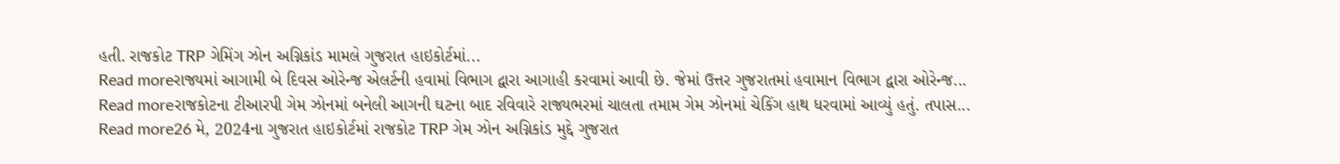હતી. રાજકોટ TRP ગેમિંગ ઝોન અગ્નિકાંડ મામલે ગુજરાત હાઇકોર્ટમાં...
Read moreરાજ્યમાં આગામી બે દિવસ ઓરેન્જ એલર્ટની હવામાં વિભાગ દ્વારા આગાહી કરવામાં આવી છે. જેમાં ઉત્તર ગુજરાતમાં હવામાન વિભાગ દ્વારા ઓરેન્જ...
Read moreરાજકોટના ટીઆરપી ગેમ ઝોનમાં બનેલી આગની ઘટના બાદ રવિવારે રાજ્યભરમાં ચાલતા તમામ ગેમ ઝોનમાં ચેકિંગ હાથ ધરવામાં આવ્યું હતું. તપાસ...
Read more26 મે, 2024ના ગુજરાત હાઇકોર્ટમાં રાજકોટ TRP ગેમ ઝોન અગ્નિકાંડ મુદ્દે ગુજરાત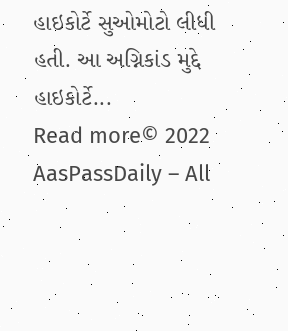હાઇકોર્ટે સુઓમોટો લીધી હતી. આ અગ્નિકાંડ મુદ્દે હાઇકોર્ટે...
Read more© 2022 AasPassDaily – All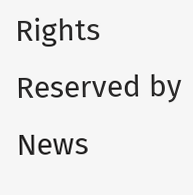Rights Reserved by News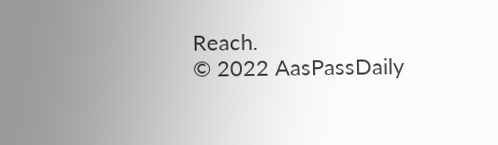Reach.
© 2022 AasPassDaily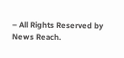– All Rights Reserved by News Reach.